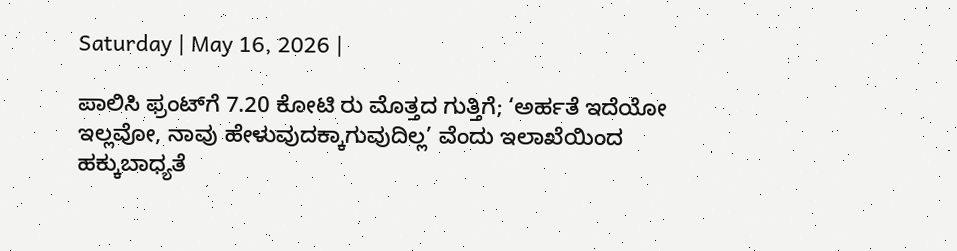Saturday | May 16, 2026 |

ಪಾಲಿಸಿ ಫ್ರಂಟ್‌ಗೆ 7.20 ಕೋಟಿ ರು ಮೊತ್ತದ ಗುತ್ತಿಗೆ; ‘ಅರ್ಹತೆ ಇದೆಯೋ ಇಲ್ಲವೋ, ನಾವು ಹೇಳುವುದಕ್ಕಾಗುವುದಿಲ್ಲ’ ವೆಂದು ಇಲಾಖೆಯಿಂದ ಹಕ್ಕುಬಾಧ್ಯತೆ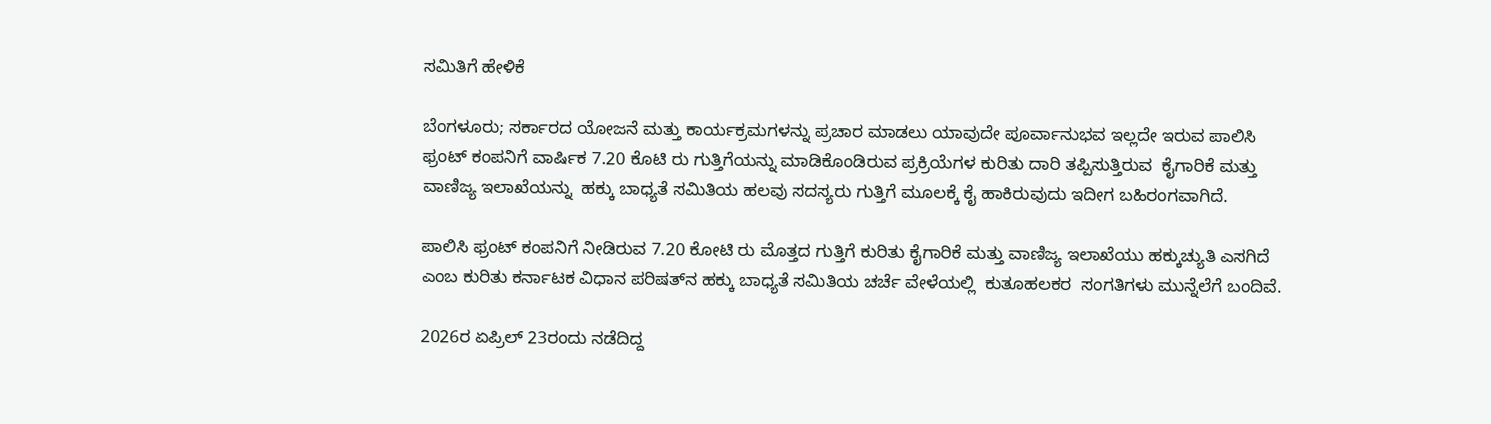ಸಮಿತಿಗೆ ಹೇಳಿಕೆ

ಬೆಂಗಳೂರು; ಸರ್ಕಾರದ ಯೋಜನೆ ಮತ್ತು ಕಾರ್ಯಕ್ರಮಗಳನ್ನು ಪ್ರಚಾರ ಮಾಡಲು ಯಾವುದೇ ಪೂರ್ವಾನುಭವ ಇಲ್ಲದೇ ಇರುವ ಪಾಲಿಸಿ ಫ್ರಂಟ್‌ ಕಂಪನಿಗೆ ವಾರ್ಷಿಕ 7.20 ಕೊಟಿ ರು ಗುತ್ತಿಗೆಯನ್ನು ಮಾಡಿಕೊಂಡಿರುವ ಪ್ರಕ್ರಿಯೆಗಳ ಕುರಿತು ದಾರಿ ತಪ್ಪಿಸುತ್ತಿರುವ  ಕೈಗಾರಿಕೆ ಮತ್ತು ವಾಣಿಜ್ಯ ಇಲಾಖೆಯನ್ನು  ಹಕ್ಕು ಬಾಧ್ಯತೆ ಸಮಿತಿಯ ಹಲವು ಸದಸ್ಯರು ಗುತ್ತಿಗೆ ಮೂಲಕ್ಕೆ ಕೈ ಹಾಕಿರುವುದು ಇದೀಗ ಬಹಿರಂಗವಾಗಿದೆ.

ಪಾಲಿಸಿ ಫ್ರಂಟ್‌ ಕಂಪನಿಗೆ ನೀಡಿರುವ 7.20 ಕೋಟಿ ರು ಮೊತ್ತದ ಗುತ್ತಿಗೆ ಕುರಿತು ಕೈಗಾರಿಕೆ ಮತ್ತು ವಾಣಿಜ್ಯ ಇಲಾಖೆಯು ಹಕ್ಕುಚ್ಯುತಿ ಎಸಗಿದೆ ಎಂಬ ಕುರಿತು ಕರ್ನಾಟಕ ವಿಧಾನ ಪರಿಷತ್‌ನ ಹಕ್ಕು ಬಾಧ್ಯತೆ ಸಮಿತಿಯ ಚರ್ಚೆ ವೇಳೆಯಲ್ಲಿ  ಕುತೂಹಲಕರ  ಸಂಗತಿಗಳು ಮುನ್ನೆಲೆಗೆ ಬಂದಿವೆ.

2026ರ ಏಪ್ರಿಲ್‌ 23ರಂದು ನಡೆದಿದ್ದ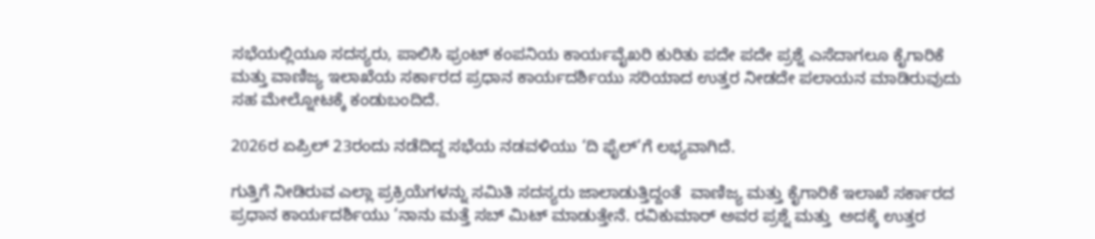ಸಭೆಯಲ್ಲಿಯೂ ಸದಸ್ಯರು, ಪಾಲಿಸಿ ಫ್ರಂಟ್‌ ಕಂಪನಿಯ ಕಾರ್ಯವೈಖರಿ ಕುರಿತು ಪದೇ ಪದೇ ಪ್ರಶ್ನೆ ಎಸೆದಾಗಲೂ ಕೈಗಾರಿಕೆ ಮತ್ತು ವಾಣಿಜ್ಯ ಇಲಾಖೆಯ ಸರ್ಕಾರದ ಪ್ರಧಾನ ಕಾರ್ಯದರ್ಶಿಯು ಸರಿಯಾದ ಉತ್ತರ ನೀಡದೇ ಪಲಾಯನ ಮಾಡಿರುವುದು ಸಹ ಮೇಲ್ನೋಟಕ್ಕೆ ಕಂಡುಬಂದಿದೆ.

2026ರ ಏಪ್ರಿಲ್‌ 23ರಂದು ನಡೆದಿದ್ದ ಸಭೆಯ ನಡವಳಿಯು ‘ದಿ ಫೈಲ್‌’ಗೆ ಲಭ್ಯವಾಗಿದೆ.

ಗುತ್ತಿಗೆ ನೀಡಿರುವ ಎಲ್ಲಾ ಪ್ರಕ್ರಿಯೆಗಳನ್ನು ಸಮಿತಿ ಸದಸ್ಯರು ಜಾಲಾಡುತ್ತಿದ್ದಂತೆ  ವಾಣಿಜ್ಯ ಮತ್ತು ಕೈಗಾರಿಕೆ ಇಲಾಖೆ ಸರ್ಕಾರದ ಪ್ರಧಾನ ಕಾರ್ಯದರ್ಶಿಯು ‘ನಾನು ಮತ್ತೆ ಸಬ್‌ ಮಿಟ್‌ ಮಾಡುತ್ತೇನೆ. ರವಿಕುಮಾರ್ ಅವರ ಪ್ರಶ್ನೆ ಮತ್ತು  ಅದಕ್ಕೆ ಉತ್ತರ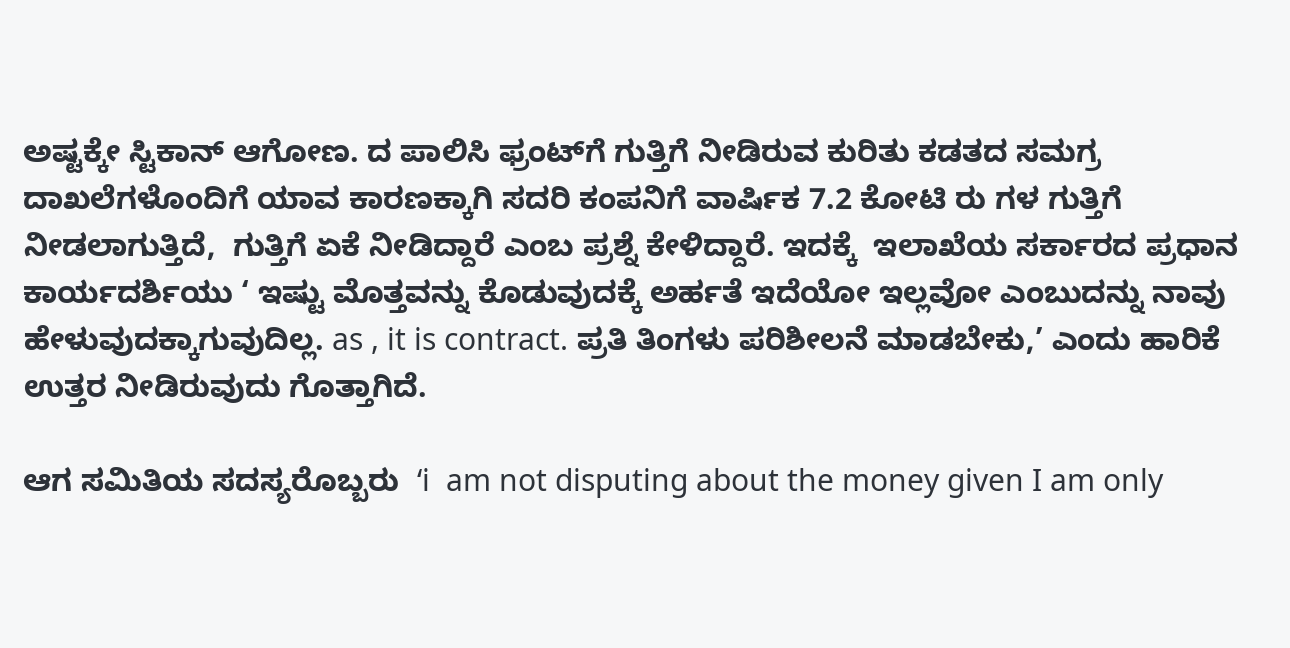ಅಷ್ಟಕ್ಕೇ ಸ್ಟಿಕಾನ್‌ ಆಗೋಣ. ದ ಪಾಲಿಸಿ ಫ್ರಂಟ್‌ಗೆ ಗುತ್ತಿಗೆ ನೀಡಿರುವ ಕುರಿತು ಕಡತದ ಸಮಗ್ರ ದಾಖಲೆಗಳೊಂದಿಗೆ ಯಾವ ಕಾರಣಕ್ಕಾಗಿ ಸದರಿ ಕಂಪನಿಗೆ ವಾರ್ಷಿಕ 7.2 ಕೋಟಿ ರು ಗಳ ಗುತ್ತಿಗೆ ನೀಡಲಾಗುತ್ತಿದೆ,  ಗುತ್ತಿಗೆ ಏಕೆ ನೀಡಿದ್ದಾರೆ ಎಂಬ ಪ್ರಶ್ನೆ ಕೇಳಿದ್ದಾರೆ. ಇದಕ್ಕೆ  ಇಲಾಖೆಯ ಸರ್ಕಾರದ ಪ್ರಧಾನ ಕಾರ್ಯದರ್ಶಿಯು ‘ ಇಷ್ಟು ಮೊತ್ತವನ್ನು ಕೊಡುವುದಕ್ಕೆ ಅರ್ಹತೆ ಇದೆಯೋ ಇಲ್ಲವೋ ಎಂಬುದನ್ನು ನಾವು ಹೇಳುವುದಕ್ಕಾಗುವುದಿಲ್ಲ. as , it is contract. ಪ್ರತಿ ತಿಂಗಳು ಪರಿಶೀಲನೆ ಮಾಡಬೇಕು,’ ಎಂದು ಹಾರಿಕೆ ಉತ್ತರ ನೀಡಿರುವುದು ಗೊತ್ತಾಗಿದೆ.

ಆಗ ಸಮಿತಿಯ ಸದಸ್ಯರೊಬ್ಬರು  ‘i  am not disputing about the money given I am only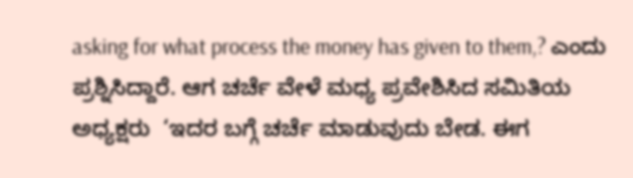asking for what process the money has given to them,? ಎಂದು ಪ್ರಶ್ನಿಸಿದ್ದಾರೆ. ಆಗ ಚರ್ಚೆ ವೇಳೆ ಮಧ್ಯ ಪ್ರವೇಶಿಸಿದ ಸಮಿತಿಯ ಅಧ್ಯಕ್ಷರು  ‘ಇದರ ಬಗ್ಗೆ ಚರ್ಚೆ ಮಾಡುವುದು ಬೇಡ. ಈಗ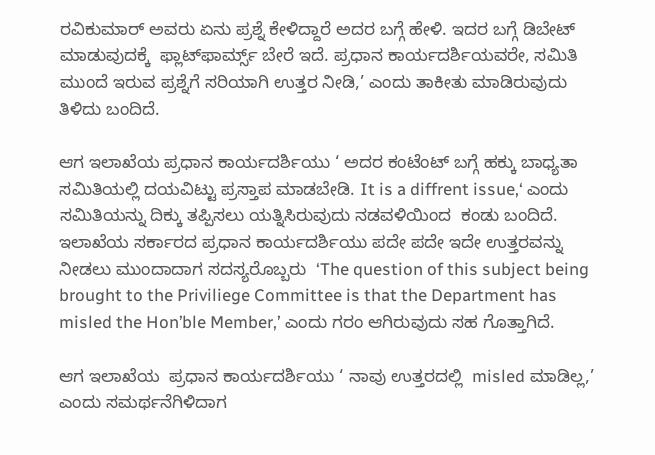ರವಿಕುಮಾರ್ ಅವರು ಏನು ಪ್ರಶ್ನೆ ಕೇಳಿದ್ದಾರೆ ಅದರ ಬಗ್ಗೆ ಹೇಳಿ. ಇದರ ಬಗ್ಗೆ ಡಿಬೇಟ್‌ ಮಾಡುವುದಕ್ಕೆ  ಫ್ಲಾಟ್‌ಫಾರ್ಮ್ಸ್‌ ಬೇರೆ ಇದೆ. ಪ್ರಧಾನ ಕಾರ್ಯದರ್ಶಿಯವರೇ, ಸಮಿತಿ ಮುಂದೆ ಇರುವ ಪ್ರಶ್ನೆಗೆ ಸರಿಯಾಗಿ ಉತ್ತರ ನೀಡಿ,’ ಎಂದು ತಾಕೀತು ಮಾಡಿರುವುದು ತಿಳಿದು ಬಂದಿದೆ.

ಆಗ ಇಲಾಖೆಯ ಪ್ರಧಾನ ಕಾರ್ಯದರ್ಶಿಯು ‘ ಅದರ ಕಂಟೆಂಟ್ ಬಗ್ಗೆ ಹಕ್ಕು ಬಾಧ್ಯತಾ ಸಮಿತಿಯಲ್ಲಿ ದಯವಿಟ್ಟು ಪ್ರಸ್ತಾಪ ಮಾಡಬೇಡಿ. It is a diffrent issue,‘ ಎಂದು ಸಮಿತಿಯನ್ನು ದಿಕ್ಕು ತಪ್ಪಿಸಲು ಯತ್ನಿಸಿರುವುದು ನಡವಳಿಯಿಂದ  ಕಂಡು ಬಂದಿದೆ. ಇಲಾಖೆಯ ಸರ್ಕಾರದ ಪ್ರಧಾನ ಕಾರ್ಯದರ್ಶಿಯು ಪದೇ ಪದೇ ಇದೇ ಉತ್ತರವನ್ನು ನೀಡಲು ಮುಂದಾದಾಗ ಸದಸ್ಯರೊಬ್ಬರು  ‘The question of this subject being brought to the Priviliege Committee is that the Department has misled the Hon’ble Member,’ ಎಂದು ಗರಂ ಆಗಿರುವುದು ಸಹ ಗೊತ್ತಾಗಿದೆ.

ಆಗ ಇಲಾಖೆಯ  ಪ್ರಧಾನ ಕಾರ್ಯದರ್ಶಿಯು ‘ ನಾವು ಉತ್ತರದಲ್ಲಿ  misled ಮಾಡಿಲ್ಲ,’ ಎಂದು ಸಮರ್ಥನೆಗಿಳಿದಾಗ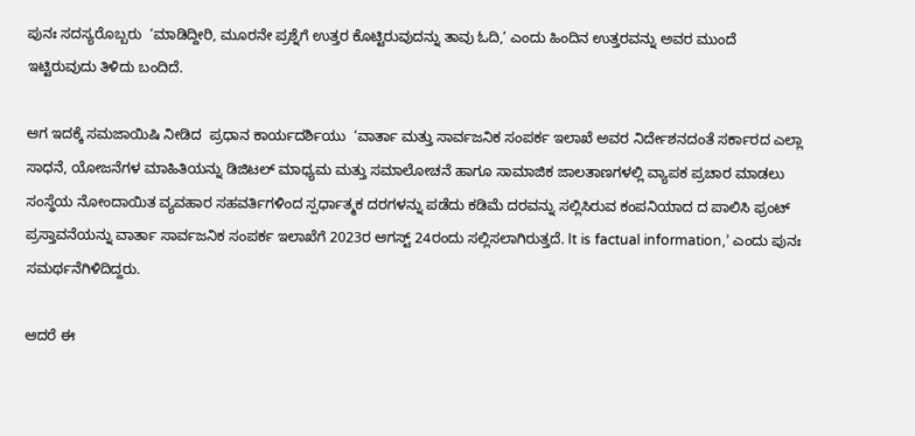ಪುನಃ ಸದಸ್ಯರೊಬ್ಬರು  ‘ಮಾಡಿದ್ದೀರಿ, ಮೂರನೇ ಪ್ರಶ್ನೆಗೆ ಉತ್ತರ ಕೊಟ್ಟಿರುವುದನ್ನು ತಾವು ಓದಿ,’ ಎಂದು ಹಿಂದಿನ ಉತ್ತರವನ್ನು ಅವರ ಮುಂದೆ ಇಟ್ಟಿರುವುದು ತಿಳಿದು ಬಂದಿದೆ.

ಆಗ ಇದಕ್ಕೆ ಸಮಜಾಯಿಷಿ ನೀಡಿದ  ಪ್ರಧಾನ ಕಾರ್ಯದರ್ಶಿಯು  ‘ವಾರ್ತಾ ಮತ್ತು ಸಾರ್ವಜನಿಕ ಸಂಪರ್ಕ ಇಲಾಖೆ ಅವರ ನಿರ್ದೇಶನದಂತೆ ಸರ್ಕಾರದ ಎಲ್ಲಾ ಸಾಧನೆ, ಯೋಜನೆಗಳ ಮಾಹಿತಿಯನ್ನು ಡಿಜಿಟಲ್ ಮಾಧ್ಯಮ ಮತ್ತು ಸಮಾಲೋಚನೆ ಹಾಗೂ ಸಾಮಾಜಿಕ ಜಾಲತಾಣಗಳಲ್ಲಿ ವ್ಯಾಪಕ ಪ್ರಚಾರ ಮಾಡಲು ಸಂಸ್ಥೆಯ ನೋಂದಾಯಿತ ವ್ಯವಹಾರ ಸಹವರ್ತಿಗಳಿಂದ ಸ್ಪರ್ಧಾತ್ಮಕ ದರಗಳನ್ನು ಪಡೆದು ಕಡಿಮೆ ದರವನ್ನು ಸಲ್ಲಿಸಿರುವ ಕಂಪನಿಯಾದ ದ ಪಾಲಿಸಿ ಫ್ರಂಟ್‌ ಪ್ರಸ್ತಾವನೆಯನ್ನು ವಾರ್ತಾ ಸಾರ್ವಜನಿಕ ಸಂಪರ್ಕ ಇಲಾಖೆಗೆ 2023ರ ಆಗಸ್ಟ್‌ 24ರಂದು ಸಲ್ಲಿಸಲಾಗಿರುತ್ತದೆ. It is factual information,’ ಎಂದು ಪುನಃ ಸಮರ್ಥನೆಗಿಳಿದಿದ್ದರು.

ಆದರೆ ಈ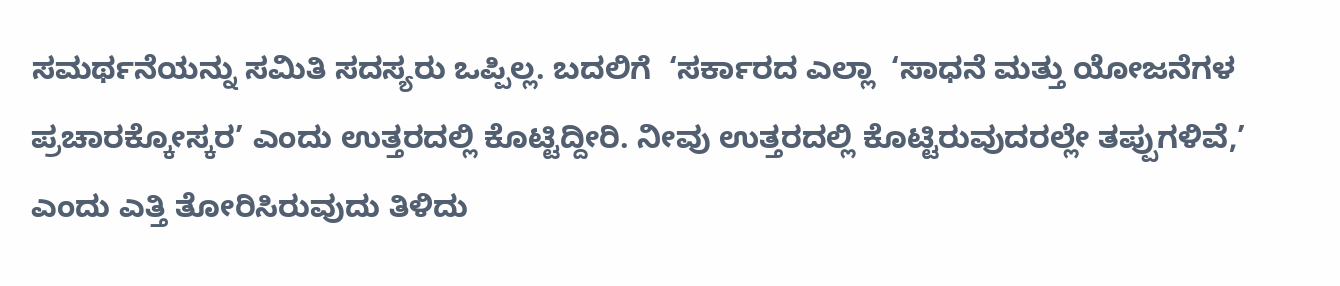ಸಮರ್ಥನೆಯನ್ನು ಸಮಿತಿ ಸದಸ್ಯರು ಒಪ್ಪಿಲ್ಲ. ಬದಲಿಗೆ  ‘ಸರ್ಕಾರದ ಎಲ್ಲಾ  ‘ಸಾಧನೆ ಮತ್ತು ಯೋಜನೆಗಳ ಪ್ರಚಾರಕ್ಕೋಸ್ಕರ’ ಎಂದು ಉತ್ತರದಲ್ಲಿ ಕೊಟ್ಟಿದ್ದೀರಿ. ನೀವು ಉತ್ತರದಲ್ಲಿ ಕೊಟ್ಟಿರುವುದರಲ್ಲೇ ತಪ್ಪುಗಳಿವೆ,’ ಎಂದು ಎತ್ತಿ ತೋರಿಸಿರುವುದು ತಿಳಿದು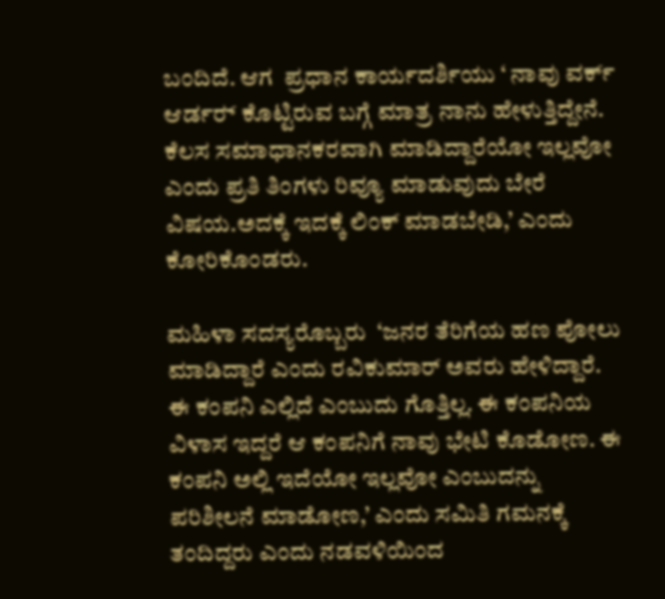ಬಂದಿದೆ. ಆಗ  ಪ್ರಧಾನ ಕಾರ್ಯದರ್ಶಿಯು ‘ ನಾವು ವರ್ಕ್‌ ಆರ್ಡರ್‍‌ ಕೊಟ್ಟಿರುವ ಬಗ್ಗೆ ಮಾತ್ರ ನಾನು ಹೇಳುತ್ತಿದ್ದೇನೆ. ಕೆಲಸ ಸಮಾಧಾನಕರವಾಗಿ ಮಾಡಿದ್ದಾರೆಯೋ ಇಲ್ಲವೋ ಎಂದು ಪ್ರತಿ ತಿಂಗಳು ರಿವ್ಯೂ ಮಾಡುವುದು ಬೇರೆ ವಿಷಯ.ಅದಕ್ಕೆ ಇದಕ್ಕೆ ಲಿಂಕ್ ಮಾಡಬೇಡಿ,’ ಎಂದು ಕೋರಿಕೊಂಡರು.

ಮಹಿಳಾ ಸದಸ್ಯರೊಬ್ಬರು  ‘ಜನರ ತೆರಿಗೆಯ ಹಣ ಪೋಲು ಮಾಡಿದ್ದಾರೆ ಎಂದು ರವಿಕುಮಾರ್ ಅವರು ಹೇಳಿದ್ದಾರೆ. ಈ ಕಂಪನಿ ಎಲ್ಲಿದೆ ಎಂಬುದು ಗೊತ್ತಿಲ್ಲ. ಈ ಕಂಪನಿಯ ವಿಳಾಸ ಇದ್ದರೆ ಆ ಕಂಪನಿಗೆ ನಾವು ಭೇಟಿ ಕೊಡೋಣ. ಈ ಕಂಪನಿ ಅಲ್ಲಿ ಇದೆಯೋ ಇಲ್ಲವೋ ಎಂಬುದನ್ನು ಪರಿಶೀಲನೆ ಮಾಡೋಣ,’ ಎಂದು ಸಮಿತಿ ಗಮನಕ್ಕೆ ತಂದಿದ್ದರು ಎಂದು ನಡವಳಿಯಿಂದ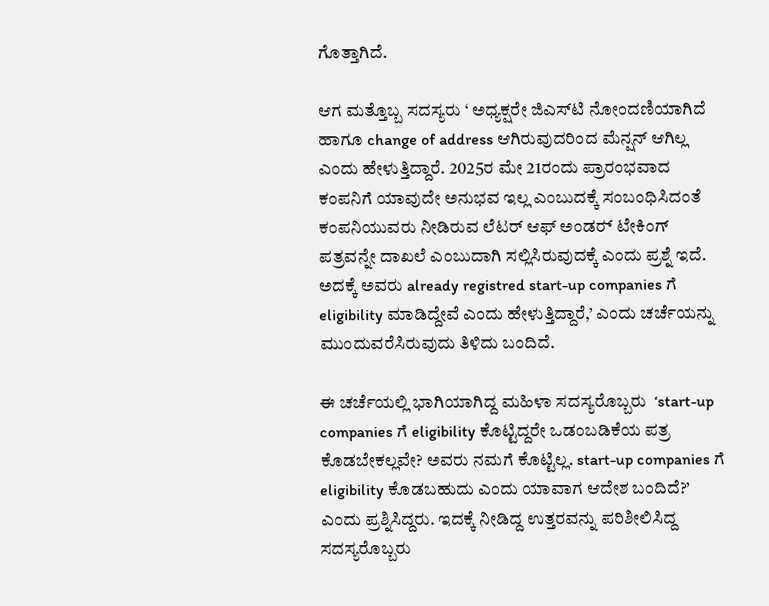ಗೊತ್ತಾಗಿದೆ.

ಆಗ ಮತ್ತೊಬ್ಬ ಸದಸ್ಯರು ‘ ಅಧ್ಯಕ್ಷರೇ ಜಿಎಸ್‌ಟಿ ನೋಂದಣಿಯಾಗಿದೆ ಹಾಗೂ change of address ಆಗಿರುವುದರಿಂದ ಮೆನ್ಷನ್‌ ಆಗಿಲ್ಲ ಎಂದು ಹೇಳುತ್ತಿದ್ದಾರೆ. 2025ರ ಮೇ 21ರಂದು ಪ್ರಾರಂಭವಾದ ಕಂಪನಿಗೆ ಯಾವುದೇ ಅನುಭವ ಇಲ್ಲ ಎಂಬುದಕ್ಕೆ ಸಂಬಂಧಿಸಿದಂತೆ ಕಂಪನಿಯುವರು ನೀಡಿರುವ ಲೆಟರ್ ಆಫ್‌ ಅಂಡರ್‍‌ ಟೇಕಿಂಗ್‌ ಪತ್ರವನ್ನೇ ದಾಖಲೆ ಎಂಬುದಾಗಿ ಸಲ್ಲಿಸಿರುವುದಕ್ಕೆ ಎಂದು ಪ್ರಶ್ನೆ ಇದೆ. ಅದಕ್ಕೆ ಅವರು already registred start-up companies ಗೆ eligibility ಮಾಡಿದ್ದೇವೆ ಎಂದು ಹೇಳುತ್ತಿದ್ದಾರೆ,’ ಎಂದು ಚರ್ಚೆಯನ್ನು  ಮುಂದುವರೆಸಿರುವುದು ತಿಳಿದು ಬಂದಿದೆ.

ಈ ಚರ್ಚೆಯಲ್ಲಿ ಭಾಗಿಯಾಗಿದ್ದ ಮಹಿಳಾ ಸದಸ್ಯರೊಬ್ಬರು  ‘start-up companies ಗೆ eligibility ಕೊಟ್ಟಿದ್ದರೇ ಒಡಂಬಡಿಕೆಯ ಪತ್ರ ಕೊಡಬೇಕಲ್ಲವೇ? ಅವರು ನಮಗೆ ಕೊಟ್ಟಿಲ್ಲ. start-up companies ಗೆ eligibility ಕೊಡಬಹುದು ಎಂದು ಯಾವಾಗ ಆದೇಶ ಬಂದಿದೆ?’ ಎಂದು ಪ್ರಶ್ನಿಸಿದ್ದರು. ಇದಕ್ಕೆ ನೀಡಿದ್ದ ಉತ್ತರವನ್ನು ಪರಿಶೀಲಿಸಿದ್ದ ಸದಸ್ಯರೊಬ್ಬರು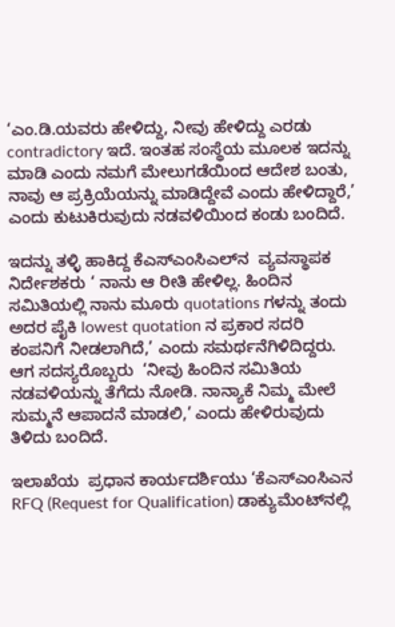‘ಎಂ.ಡಿ.ಯವರು ಹೇಳಿದ್ದು, ನೀವು ಹೇಳಿದ್ದು ಎರಡು contradictory ಇದೆ. ಇಂತಹ ಸಂಸ್ಥೆಯ ಮೂಲಕ ಇದನ್ನು ಮಾಡಿ ಎಂದು ನಮಗೆ ಮೇಲುಗಡೆಯಿಂದ ಆದೇಶ ಬಂತು, ನಾವು ಆ ಪ್ರಕ್ರಿಯೆಯನ್ನು ಮಾಡಿದ್ದೇವೆ ಎಂದು ಹೇಳಿದ್ದಾರೆ,’ ಎಂದು ಕುಟುಕಿರುವುದು ನಡವಳಿಯಿಂದ ಕಂಡು ಬಂದಿದೆ.

ಇದನ್ನು ತಳ್ಳಿ ಹಾಕಿದ್ದ ಕೆಎಸ್ಎಂಸಿಎಲ್‌ನ  ವ್ಯವಸ್ಥಾಪಕ ನಿರ್ದೇಶಕರು ‘ ನಾನು ಆ ರೀತಿ ಹೇಳಿಲ್ಲ. ಹಿಂದಿನ ಸಮಿತಿಯಲ್ಲಿ ನಾನು ಮೂರು quotations ಗಳನ್ನು ತಂದು ಅದರ ಪೈಕಿ lowest quotation ನ ಪ್ರಕಾರ ಸದರಿ ಕಂಪನಿಗೆ ನೀಡಲಾಗಿದೆ,’ ಎಂದು ಸಮರ್ಥನೆಗಿಳಿದಿದ್ದರು. ಆಗ ಸದಸ್ಯರೊಬ್ಬರು  ‘ನೀವು ಹಿಂದಿನ ಸಮಿತಿಯ ನಡವಳಿಯನ್ನು ತೆಗೆದು ನೋಡಿ. ನಾನ್ಯಾಕೆ ನಿಮ್ಮ ಮೇಲೆ ಸುಮ್ಮನೆ ಆಪಾದನೆ ಮಾಡಲಿ,’ ಎಂದು ಹೇಳಿರುವುದು ತಿಳಿದು ಬಂದಿದೆ.

ಇಲಾಖೆಯ  ಪ್ರಧಾನ ಕಾರ್ಯದರ್ಶಿಯು ‘ಕೆಎಸ್‌ಎಂಸಿಎನ RFQ (Request for Qualification) ಡಾಕ್ಯುಮೆಂಟ್‌ನಲ್ಲಿ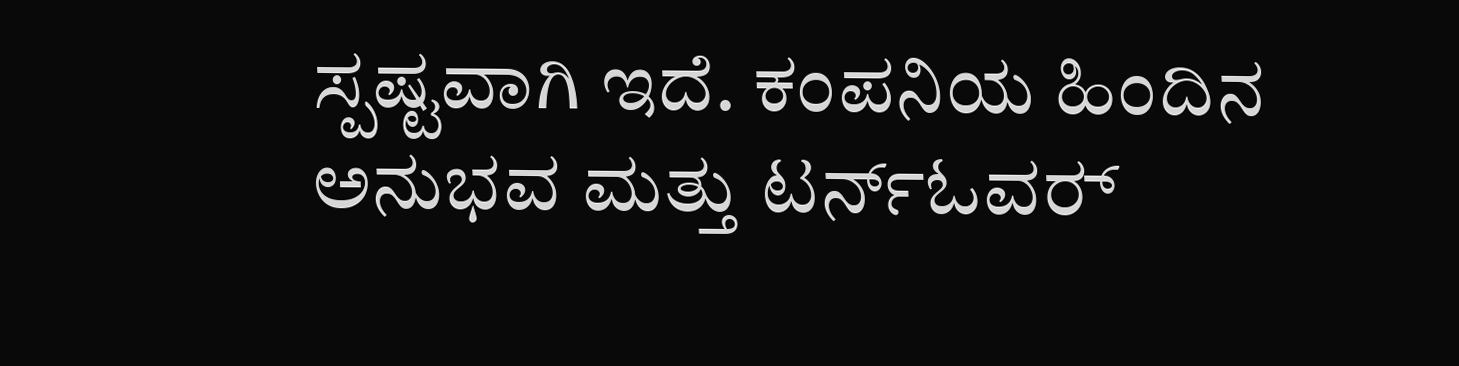ಸ್ಪಷ್ಟವಾಗಿ ಇದೆ. ಕಂಪನಿಯ ಹಿಂದಿನ ಅನುಭವ ಮತ್ತು ಟರ್ನ್‌ಓವರ್‍‌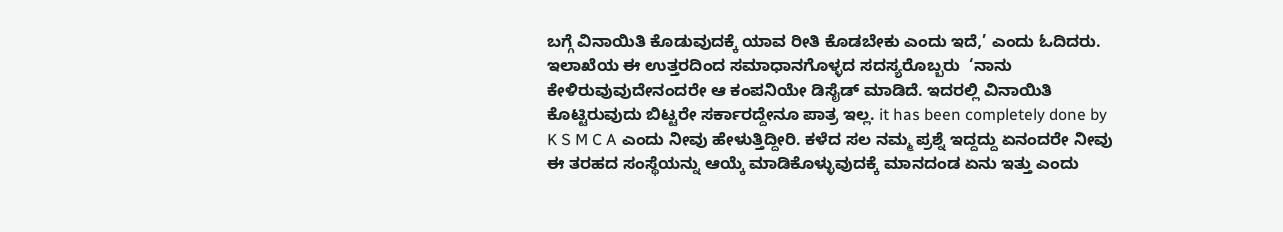ಬಗ್ಗೆ ವಿನಾಯಿತಿ ಕೊಡುವುದಕ್ಕೆ ಯಾವ ರೀತಿ ಕೊಡಬೇಕು ಎಂದು ಇದೆ,’ ಎಂದು ಓದಿದರು. ಇಲಾಖೆಯ ಈ ಉತ್ತರದಿಂದ ಸಮಾಧಾನಗೊಳ್ಳದ ಸದಸ್ಯರೊಬ್ಬರು  ‘ನಾನು  ಕೇಳಿರುವುವುದೇನಂದರೇ ಆ ಕಂಪನಿಯೇ ಡಿಸೈಡ್‌ ಮಾಡಿದೆ. ಇದರಲ್ಲಿ ವಿನಾಯಿತಿ ಕೊಟ್ಟಿರುವುದು ಬಿಟ್ಟರೇ ಸರ್ಕಾರದ್ದೇನೂ ಪಾತ್ರ ಇಲ್ಲ. it has been completely done by K S M C A ಎಂದು ನೀವು ಹೇಳುತ್ತಿದ್ದೀರಿ. ಕಳೆದ ಸಲ ನಮ್ಮ ಪ್ರಶ್ನೆ ಇದ್ದದ್ದು ಏನಂದರೇ ನೀವು ಈ ತರಹದ ಸಂಸ್ಥೆಯನ್ನು ಆಯ್ಕೆ ಮಾಡಿಕೊಳ್ಳುವುದಕ್ಕೆ ಮಾನದಂಡ ಏನು ಇತ್ತು ಎಂದು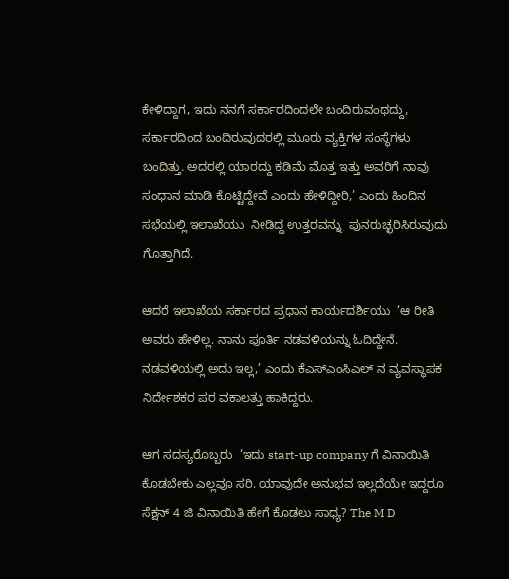ಕೇಳಿದ್ದಾಗ, ಇದು ನನಗೆ ಸರ್ಕಾರದಿಂದಲೇ ಬಂದಿರುವಂಥದ್ದು, ಸರ್ಕಾರದಿಂದ ಬಂದಿರುವುದರಲ್ಲಿ ಮೂರು ವ್ಯಕ್ತಿಗಳ ಸಂಸ್ಥೆಗಳು ಬಂದಿತ್ತು. ಅದರಲ್ಲಿ ಯಾರದ್ದು ಕಡಿಮೆ ಮೊತ್ತ ಇತ್ತು ಅವರಿಗೆ ನಾವು ಸಂಧಾನ ಮಾಡಿ ಕೊಟ್ಟಿದ್ದೇವೆ ಎಂದು ಹೇಳಿದ್ದೀರಿ,’ ಎಂದು ಹಿಂದಿನ ಸಭೆಯಲ್ಲಿ ಇಲಾಖೆಯು  ನೀಡಿದ್ದ ಉತ್ತರವನ್ನು  ಪುನರುಚ್ಛರಿಸಿರುವುದು ಗೊತ್ತಾಗಿದೆ.

ಆದರೆ ಇಲಾಖೆಯ ಸರ್ಕಾರದ ಪ್ರಧಾನ ಕಾರ್ಯದರ್ಶಿಯು  ‘ಆ ರೀತಿ ಅವರು ಹೇಳಿಲ್ಲ. ನಾನು ಪೂರ್ತಿ ನಡವಳಿಯನ್ನು ಓದಿದ್ದೇನೆ. ನಡವಳಿಯಲ್ಲಿ ಅದು ಇಲ್ಲ,’ ಎಂದು ಕೆಎಸ್‌ಎಂಸಿಎಲ್ ನ ವ್ಯವಸ್ಥಾಪಕ ನಿರ್ದೇಶಕರ ಪರ ವಕಾಲತ್ತು ಹಾಕಿದ್ದರು.

ಆಗ ಸದಸ್ಯರೊಬ್ಬರು  ‘ಇದು start-up company ಗೆ ವಿನಾಯಿತಿ ಕೊಡಬೇಕು ಎಲ್ಲವೂ ಸರಿ. ಯಾವುದೇ ಅನುಭವ ಇಲ್ಲದೆಯೇ ಇದ್ದರೂ  ಸೆಕ್ಷನ್‌ 4 ಜಿ ವಿನಾಯಿತಿ ಹೇಗೆ ಕೊಡಲು ಸಾಧ್ಯ? The M D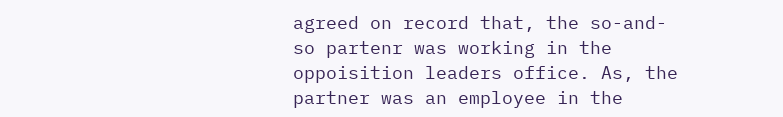agreed on record that, the so-and-so partenr was working in the oppoisition leaders office. As, the partner was an employee in the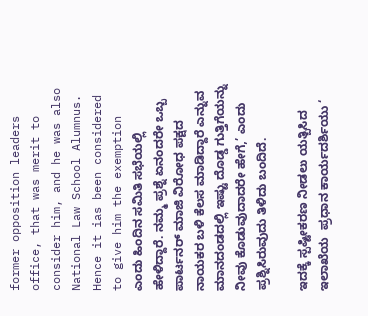former opposition leaders office, that was merit to consider him, and he was also National Law School Alumnus. Hence it ias been considered to give him the exemption ಎಂದು ಹಿಂದಿನ ಸಮಿತಿ ಸಭೆಯಲ್ಲಿ ಹೇಳಿದ್ದಾರೆ. ನಮ್ಮ ಪ್ರಶ್ನೆ ಏನಂದರೇ ಒಬ್ಬ ಪಾರ್ಟನರ್‍‌ ಮಾಜಿ ವಿರೋಧ ಪಕ್ಷದ ನಾಯಕರ ಬಳಿ ಕೆಲಸ ಮಾಡಿದ್ದಾರೆ ಎನ್ನುವ ಮಾನದಂಡದಲ್ಲಿ ಇಷ್ಟು ದೊಡ್ಡ ಗುತ್ತಿಗೆಯನ್ನು ನೀವು ಕೊಡುವುದಾದರೇ ಹೇಗೆ,’ ಎಂದು ಪ್ರಶ್ನಿಸಿರುವುದು ತಿಳಿದು ಬಂದಿದೆ.

ಇದಕ್ಕೆ ಸ್ಪಷ್ಟೀಕರಣ ನೀಡಲು ಯತ್ಬಿಸಿದ ಇಲಾಖೆಯ  ಪ್ರಧಾನ ಕಾರ್ಯದರ್ಶಿಯು ‘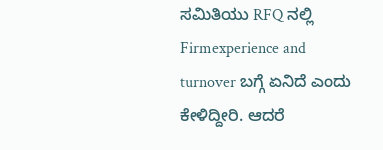ಸಮಿತಿಯು RFQ ನಲ್ಲಿ  Firmexperience and turnover ಬಗ್ಗೆ ಏನಿದೆ ಎಂದು ಕೇಳಿದ್ದೀರಿ. ಆದರೆ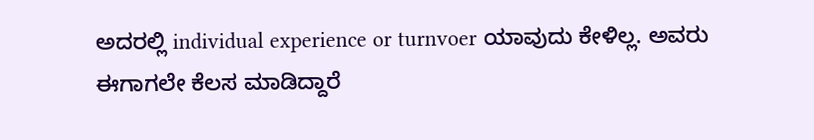ಅದರಲ್ಲಿ individual experience or turnvoer ಯಾವುದು ಕೇಳಿಲ್ಲ. ಅವರು ಈಗಾಗಲೇ ಕೆಲಸ ಮಾಡಿದ್ದಾರೆ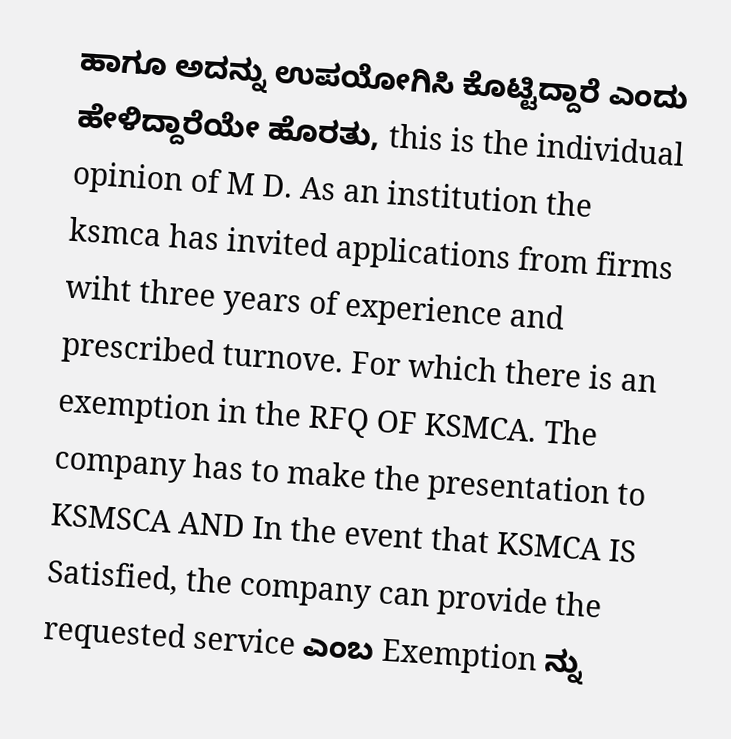ಹಾಗೂ ಅದನ್ನು ಉಪಯೋಗಿಸಿ ಕೊಟ್ಟಿದ್ದಾರೆ ಎಂದು ಹೇಳಿದ್ದಾರೆಯೇ ಹೊರತು, this is the individual opinion of M D. As an institution the ksmca has invited applications from firms wiht three years of experience and prescribed turnove. For which there is an exemption in the RFQ OF KSMCA. The company has to make the presentation to KSMSCA AND In the event that KSMCA IS Satisfied, the company can provide the requested service ಎಂಬ Exemption ನ್ನು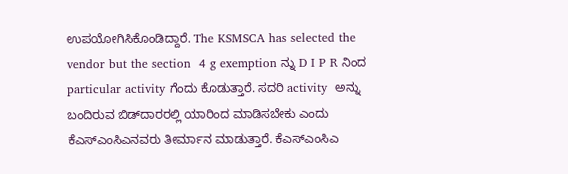ಉಪಯೋಗಿಸಿಕೊಂಡಿದ್ದಾರೆ. The KSMSCA has selected the vendor but the section  4 g exemption ನ್ನು D I P R ನಿಂದ particular activity ಗೆಂದು ಕೊಡುತ್ತಾರೆ. ಸದರಿ activity  ಅನ್ನು ಬಂದಿರುವ ಬಿಡ್‌ದಾರರಲ್ಲಿ ಯಾರಿಂದ ಮಾಡಿಸಬೇಕು ಎಂದು ಕೆಎಸ್‌ಎಂಸಿಎನವರು ತೀರ್ಮಾನ ಮಾಡುತ್ತಾರೆ. ಕೆಎಸ್ಎಂಸಿಎ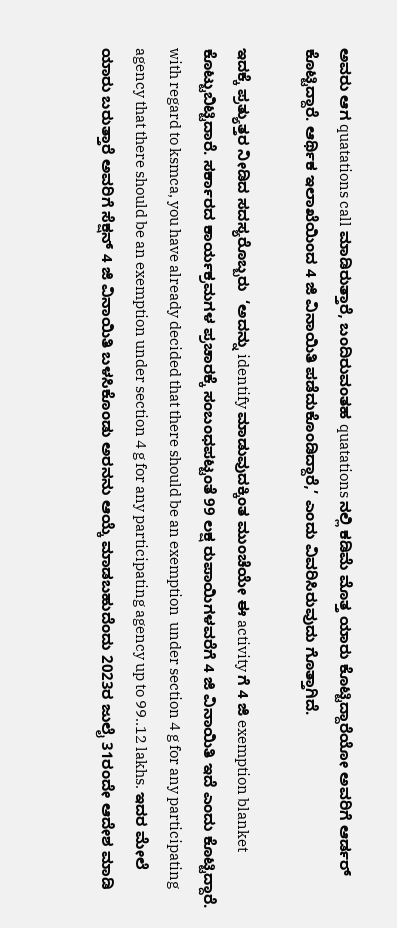ಅವರು ಆಗ quatations call ಮಾಡಿರುತ್ತಾರೆ, ಬಂದಿರುವಂತಹ quatations ನಲ್ಲಿ ಕಡಿಮೆ ಮೊತ್ತ ಯಾರು ಕೊಟ್ಟಿದ್ದಾರೆಯೋ ಅವರಿಗೆ ಆರ್ಡರ್‍‌ ಕೊಟ್ಟಿದ್ದಾರೆ. ಆರ್ಥಿಕ ಇಲಾಖೆಯಿಂದ 4 ಜಿ ವಿನಾಯಿತಿ ಪಡೆದುಕೊಂಡಿದ್ದಾರೆ,’ ಎಂದು ವಿವರಿಸಿರುವುದು ಗೊತ್ತಾಗಿದೆ.

ಇದಕ್ಕೆ ಪ್ರತ್ಯುತ್ತರ ನೀಡಿದ ಸದಸ್ಯರೊಬ್ಬರು  ‘ಅದನ್ನು identify ಮಾಡುವುದಕ್ಕಿಂತ ಮುಂಚೆಯೇ ಈ activity ಗೆ 4 ಜಿ exemption blanket ಕೊಟ್ಟುಬಿಟ್ಟಿದಾರೆ. ಸರ್ಕಾರದ ಕಾರ್ಯಕ್ರಮಗಳ ಪ್ರಚಾರಕ್ಕೆ ಸಂಬಂಧಪಟ್ಟಂತೆ 99 ಲಕ್ಷ ರುಪಾಯಿಗಳವರೆಗೆ 4 ಜಿ ವಿನಾಯಿತಿ ಇದೆ ಎಂದು ಕೊಟ್ಟಿದ್ದಾರೆ. with regard to ksmca, you have already decided that there should be an exemption  under section 4 g for any participating agency that there should be an exemption under section 4 g for any participating agency up to 99..12 lakhs. ಇದರ ಮೇಲೆ ಯಾರು ಬರುತ್ತಾರೆ ಅವರಿಗೆ ಸೆಕ್ಷನ್‌ 4 ಜಿ ವಿನಾಯಿತಿ ಬಳಸಿಕೊಂಡು ಅರನನು ಆಯ್ಕೆ ಮಾಡಬಹುದೆಂದು 2023ರ ಜುಲೈ 31ರಂದೇ ಆದೇಶ ಮಾಡಿ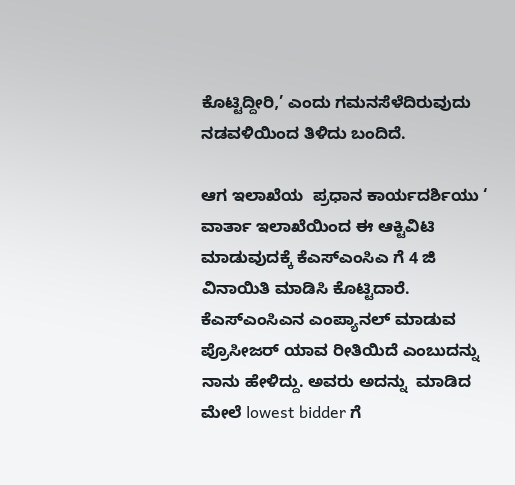ಕೊಟ್ಟಿದ್ದೀರಿ,’ ಎಂದು ಗಮನಸೆಳೆದಿರುವುದು ನಡವಳಿಯಿಂದ ತಿಳಿದು ಬಂದಿದೆ.

ಆಗ ಇಲಾಖೆಯ  ಪ್ರಧಾನ ಕಾರ್ಯದರ್ಶಿಯು ‘ ವಾರ್ತಾ ಇಲಾಖೆಯಿಂದ ಈ ಆಕ್ಟಿವಿಟಿ ಮಾಡುವುದಕ್ಕೆ ಕೆಎಸ್‌ಎಂಸಿಎ ಗೆ 4 ಜಿ ವಿನಾಯಿತಿ ಮಾಡಿಸಿ ಕೊಟ್ಟಿದಾರೆ. ಕೆಎಸ್‌ಎಂಸಿಎನ ಎಂಪ್ಯಾನಲ್ ಮಾಡುವ ಪ್ರೊಸೀಜರ್‍‌ ಯಾವ ರೀತಿಯಿದೆ ಎಂಬುದನ್ನು ನಾನು ಹೇಳಿದ್ದು. ಅವರು ಅದನ್ನು  ಮಾಡಿದ ಮೇಲೆ lowest bidder ಗೆ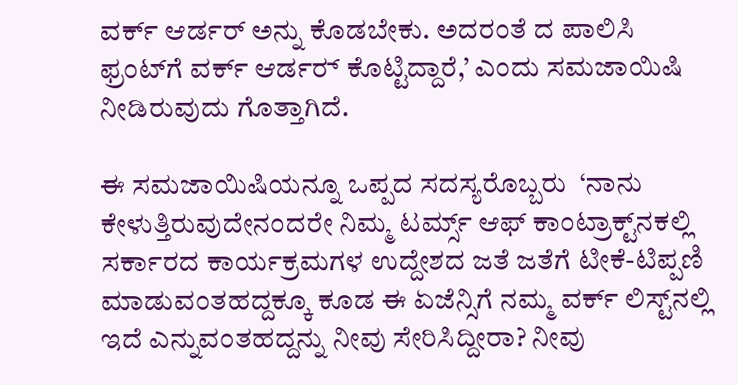ವರ್ಕ್ ಆರ್ಡರ್ ಅನ್ನು ಕೊಡಬೇಕು. ಅದರಂತೆ ದ ಪಾಲಿಸಿ ಫ್ರಂಟ್‌ಗೆ ವರ್ಕ್ ಆರ್ಡರ್‍‌ ಕೊಟ್ಟಿದ್ದಾರೆ,’ ಎಂದು ಸಮಜಾಯಿಷಿ ನೀಡಿರುವುದು ಗೊತ್ತಾಗಿದೆ.

ಈ ಸಮಜಾಯಿಷಿಯನ್ನೂ ಒಪ್ಪದ ಸದಸ್ಯರೊಬ್ಬರು  ‘ನಾನು ಕೇಳುತ್ತಿರುವುದೇನಂದರೇ ನಿಮ್ಮ ಟರ್ಮ್ಸ್‌ ಆಫ್‌ ಕಾಂಟ್ರಾಕ್ಟ್‌ನಕಲ್ಲಿ ಸರ್ಕಾರದ ಕಾರ್ಯಕ್ರಮಗಳ ಉದ್ದೇಶದ ಜತೆ ಜತೆಗೆ ಟೀಕೆ-ಟಿಪ್ಪಣಿ ಮಾಡುವಂತಹದ್ದಕ್ಕೂ ಕೂಡ ಈ ಏಜೆನ್ಸಿಗೆ ನಮ್ಮ ವರ್ಕ್‌ ಲಿಸ್ಟ್‌ನಲ್ಲಿ ಇದೆ ಎನ್ನುವಂತಹದ್ದನ್ನು ನೀವು ಸೇರಿಸಿದ್ದೀರಾ? ನೀವು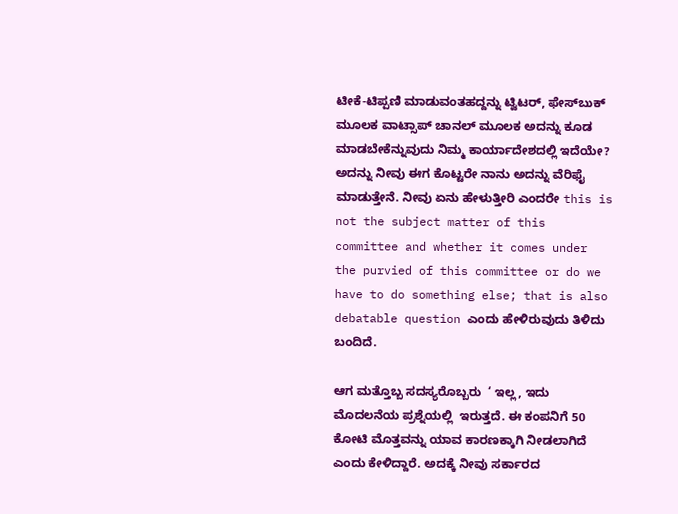ಟೀಕೆ-ಟಿಪ್ಪಣಿ ಮಾಡುವಂತಹದ್ದನ್ನು ಟ್ವಿಟರ್‍‌, ಫೇಸ್‌ಬುಕ್‌ ಮೂಲಕ ವಾಟ್ಸಾಪ್‌ ಚಾನಲ್ ಮೂಲಕ ಅದನ್ನು ಕೂಡ ಮಾಡಬೇಕೆನ್ನುವುದು ನಿಮ್ಮ ಕಾರ್ಯಾದೇಶದಲ್ಲಿ ಇದೆಯೇ? ಅದನ್ನು ನೀವು ಈಗ ಕೊಟ್ಟರೇ ನಾನು ಅದನ್ನು ವೆರಿಫೈ ಮಾಡುತ್ತೇನೆ. ನೀವು ಏನು ಹೇಳುತ್ತೀರಿ ಎಂದರೇ this is not the subject matter of this committee and whether it comes under the purvied of this committee or do we have to do something else; that is also debatable question ಎಂದು ಹೇಳಿರುವುದು ತಿಳಿದು ಬಂದಿದೆ.

ಆಗ ಮತ್ತೊಬ್ಬ ಸದಸ್ಯರೊಬ್ಬರು  ‘ ಇಲ್ಲ, ಇದು ಮೊದಲನೆಯ ಪ್ರಶ್ನೆಯಲ್ಲಿ  ಇರುತ್ತದೆ. ಈ ಕಂಪನಿಗೆ 50 ಕೋಟಿ ಮೊತ್ತವನ್ನು ಯಾವ ಕಾರಣಕ್ಕಾಗಿ ನೀಡಲಾಗಿದೆ ಎಂದು ಕೇಳಿದ್ದಾರೆ. ಅದಕ್ಕೆ ನೀವು ಸರ್ಕಾರದ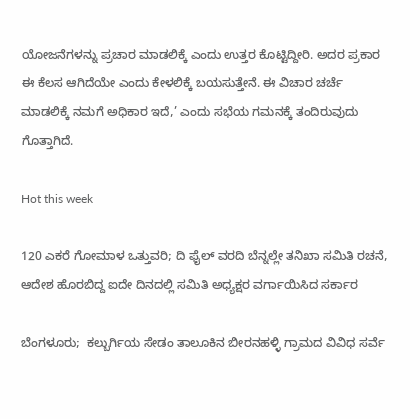ಯೋಜನೆಗಳನ್ನು ಪ್ರಚಾರ ಮಾಡಲಿಕ್ಕೆ ಎಂದು ಉತ್ತರ ಕೊಟ್ಟಿದ್ದೀರಿ. ಅದರ ಪ್ರಕಾರ ಈ ಕೆಲಸ ಆಗಿದೆಯೇ ಎಂದು ಕೇಳಲಿಕ್ಕೆ ಬಯಸುತ್ತೇನೆ. ಈ ವಿಚಾರ ಚರ್ಚೆ ಮಾಡಲಿಕ್ಕೆ ನಮಗೆ ಅಧಿಕಾರ ಇದೆ,’ ಎಂದು ಸಭೆಯ ಗಮನಕ್ಕೆ ತಂದಿರುವುದು ಗೊತ್ತಾಗಿದೆ.

Hot this week

120 ಎಕರೆ ಗೋಮಾಳ ಒತ್ತುವರಿ; ದಿ ಫೈಲ್ ವರದಿ ಬೆನ್ನಲ್ಲೇ ತನಿಖಾ ಸಮಿತಿ ರಚನೆ, ಆದೇಶ ಹೊರಬಿದ್ದ ಐದೇ ದಿನದಲ್ಲಿ ಸಮಿತಿ ಅಧ್ಯಕ್ಷರ ವರ್ಗಾಯಿಸಿದ ಸರ್ಕಾರ

ಬೆಂಗಳೂರು;  ಕಲ್ಬುರ್ಗಿಯ ಸೇಡಂ ತಾಲೂಕಿನ ಬೀರನಹಳ್ಳಿ ಗ್ರಾಮದ ವಿವಿಧ ಸರ್ವೆ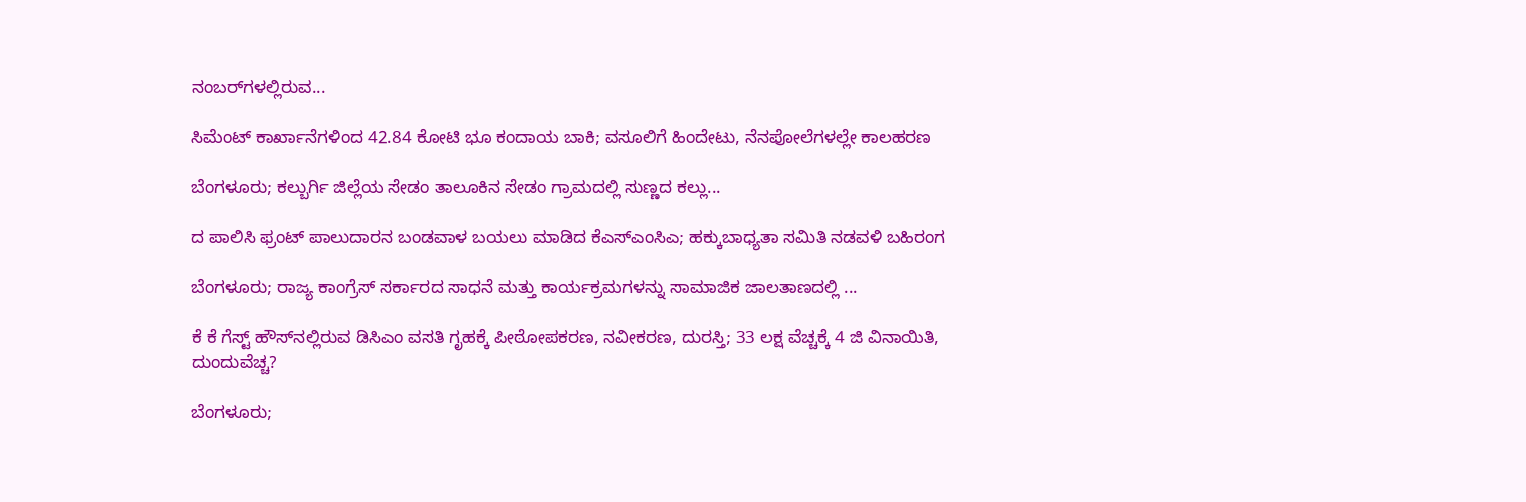ನಂಬರ್‍‌ಗಳಲ್ಲಿರುವ...

ಸಿಮೆಂಟ್‌ ಕಾರ್ಖಾನೆಗಳಿಂದ 42.84 ಕೋಟಿ ಭೂ ಕಂದಾಯ ಬಾಕಿ; ವಸೂಲಿಗೆ ಹಿಂದೇಟು, ನೆನಪೋಲೆಗಳಲ್ಲೇ ಕಾಲಹರಣ

ಬೆಂಗಳೂರು; ಕಲ್ಬುರ್ಗಿ ಜಿಲ್ಲೆಯ ಸೇಡಂ ತಾಲೂಕಿನ ಸೇಡಂ ಗ್ರಾಮದಲ್ಲಿ ಸುಣ್ಣದ ಕಲ್ಲು...

ದ ಪಾಲಿಸಿ ಫ್ರಂಟ್ ಪಾಲುದಾರನ ಬಂಡವಾಳ ಬಯಲು ಮಾಡಿದ ಕೆಎಸ್‌ಎಂಸಿಎ; ಹಕ್ಕುಬಾಧ್ಯತಾ ಸಮಿತಿ ನಡವಳಿ ಬಹಿರಂಗ

ಬೆಂಗಳೂರು; ರಾಜ್ಯ ಕಾಂಗ್ರೆಸ್‌ ಸರ್ಕಾರದ ಸಾಧನೆ ಮತ್ತು ಕಾರ್ಯಕ್ರಮಗಳನ್ನು ಸಾಮಾಜಿಕ ಜಾಲತಾಣದಲ್ಲಿ ...

ಕೆ ಕೆ ಗೆಸ್ಟ್‌ ಹೌಸ್‌ನಲ್ಲಿರುವ ಡಿಸಿಎಂ ವಸತಿ ಗೃಹಕ್ಕೆ ಪೀಠೋಪಕರಣ, ನವೀಕರಣ, ದುರಸ್ತಿ; 33 ಲಕ್ಷ ವೆಚ್ಚಕ್ಕೆ 4 ಜಿ ವಿನಾಯಿತಿ, ದುಂದುವೆಚ್ಚ?

ಬೆಂಗಳೂರು;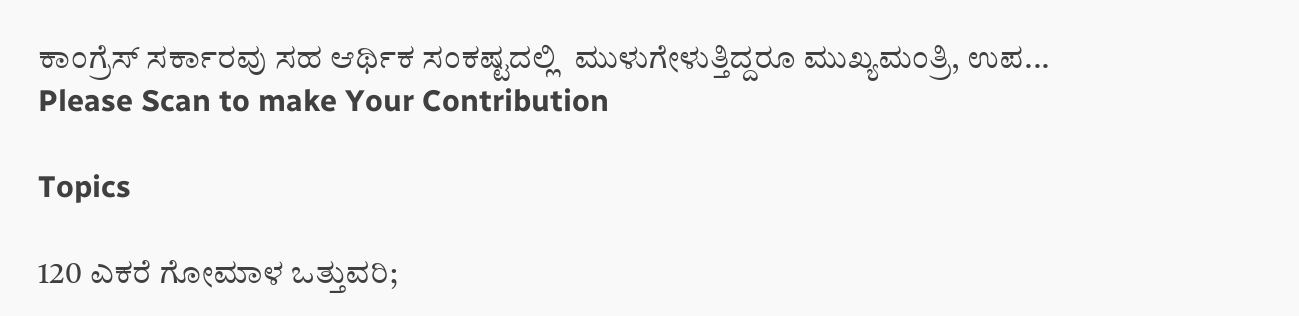ಕಾಂಗ್ರೆಸ್‌ ಸರ್ಕಾರವು ಸಹ ಆರ್ಥಿಕ ಸಂಕಷ್ಟದಲ್ಲಿ  ಮುಳುಗೇಳುತ್ತಿದ್ದರೂ ಮುಖ್ಯಮಂತ್ರಿ, ಉಪ...
Please Scan to make Your Contribution

Topics

120 ಎಕರೆ ಗೋಮಾಳ ಒತ್ತುವರಿ;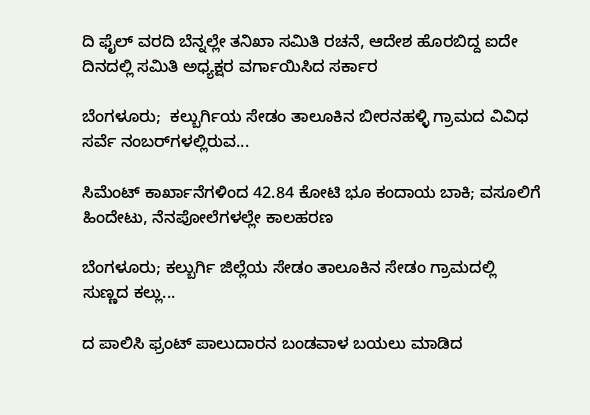ದಿ ಫೈಲ್ ವರದಿ ಬೆನ್ನಲ್ಲೇ ತನಿಖಾ ಸಮಿತಿ ರಚನೆ, ಆದೇಶ ಹೊರಬಿದ್ದ ಐದೇ ದಿನದಲ್ಲಿ ಸಮಿತಿ ಅಧ್ಯಕ್ಷರ ವರ್ಗಾಯಿಸಿದ ಸರ್ಕಾರ

ಬೆಂಗಳೂರು;  ಕಲ್ಬುರ್ಗಿಯ ಸೇಡಂ ತಾಲೂಕಿನ ಬೀರನಹಳ್ಳಿ ಗ್ರಾಮದ ವಿವಿಧ ಸರ್ವೆ ನಂಬರ್‍‌ಗಳಲ್ಲಿರುವ...

ಸಿಮೆಂಟ್‌ ಕಾರ್ಖಾನೆಗಳಿಂದ 42.84 ಕೋಟಿ ಭೂ ಕಂದಾಯ ಬಾಕಿ; ವಸೂಲಿಗೆ ಹಿಂದೇಟು, ನೆನಪೋಲೆಗಳಲ್ಲೇ ಕಾಲಹರಣ

ಬೆಂಗಳೂರು; ಕಲ್ಬುರ್ಗಿ ಜಿಲ್ಲೆಯ ಸೇಡಂ ತಾಲೂಕಿನ ಸೇಡಂ ಗ್ರಾಮದಲ್ಲಿ ಸುಣ್ಣದ ಕಲ್ಲು...

ದ ಪಾಲಿಸಿ ಫ್ರಂಟ್ ಪಾಲುದಾರನ ಬಂಡವಾಳ ಬಯಲು ಮಾಡಿದ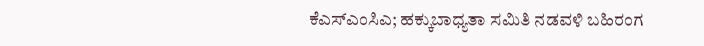ಕೆಎಸ್‌ಎಂಸಿಎ; ಹಕ್ಕುಬಾಧ್ಯತಾ ಸಮಿತಿ ನಡವಳಿ ಬಹಿರಂಗ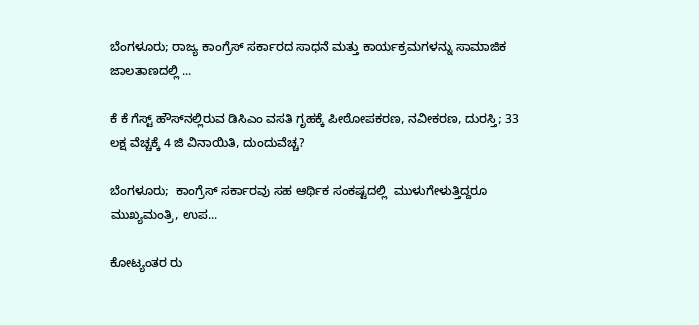ಬೆಂಗಳೂರು; ರಾಜ್ಯ ಕಾಂಗ್ರೆಸ್‌ ಸರ್ಕಾರದ ಸಾಧನೆ ಮತ್ತು ಕಾರ್ಯಕ್ರಮಗಳನ್ನು ಸಾಮಾಜಿಕ ಜಾಲತಾಣದಲ್ಲಿ ...

ಕೆ ಕೆ ಗೆಸ್ಟ್‌ ಹೌಸ್‌ನಲ್ಲಿರುವ ಡಿಸಿಎಂ ವಸತಿ ಗೃಹಕ್ಕೆ ಪೀಠೋಪಕರಣ, ನವೀಕರಣ, ದುರಸ್ತಿ; 33 ಲಕ್ಷ ವೆಚ್ಚಕ್ಕೆ 4 ಜಿ ವಿನಾಯಿತಿ, ದುಂದುವೆಚ್ಚ?

ಬೆಂಗಳೂರು;  ಕಾಂಗ್ರೆಸ್‌ ಸರ್ಕಾರವು ಸಹ ಆರ್ಥಿಕ ಸಂಕಷ್ಟದಲ್ಲಿ  ಮುಳುಗೇಳುತ್ತಿದ್ದರೂ ಮುಖ್ಯಮಂತ್ರಿ, ಉಪ...

ಕೋಟ್ಯಂತರ ರು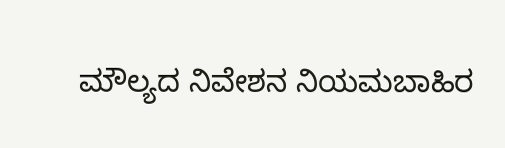ಮೌಲ್ಯದ ನಿವೇಶನ ನಿಯಮಬಾಹಿರ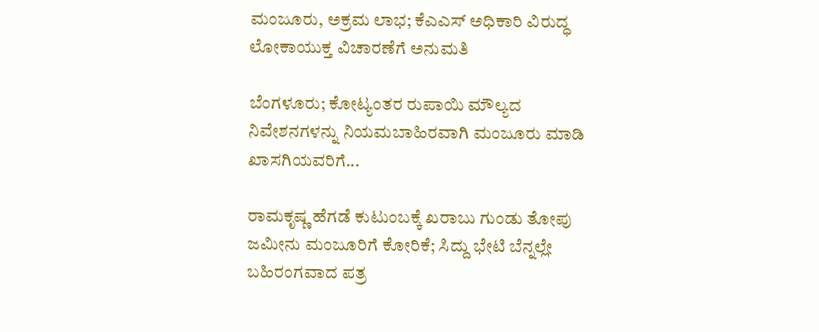ಮಂಜೂರು, ಅಕ್ರಮ ಲಾಭ; ಕೆಎಎಸ್ ಅಧಿಕಾರಿ ವಿರುದ್ಧ ಲೋಕಾಯುಕ್ತ ವಿಚಾರಣೆಗೆ ಅನುಮತಿ

ಬೆಂಗಳೂರು; ಕೋಟ್ಯಂತರ ರುಪಾಯಿ ಮೌಲ್ಯದ ನಿವೇಶನಗಳನ್ನು ನಿಯಮಬಾಹಿರವಾಗಿ ಮಂಜೂರು ಮಾಡಿ ಖಾಸಗಿಯವರಿಗೆ...

ರಾಮಕೃಷ್ಣ ಹೆಗಡೆ ಕುಟುಂಬಕ್ಕೆ ಖರಾಬು ಗುಂಡು ತೋಪು ಜಮೀನು ಮಂಜೂರಿಗೆ ಕೋರಿಕೆ; ಸಿದ್ದು ಭೇಟಿ ಬೆನ್ನಲ್ಲೇ ಬಹಿರಂಗವಾದ ಪತ್ರ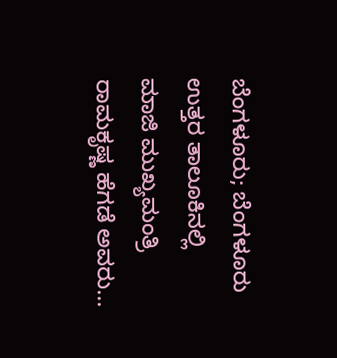ಬೆಂಗಳೂರು; ಬೆಂಗಳೂರು ಉತ್ತರ ತಾಲೂಕಿನಲ್ಲಿ ಮಾಜಿ ಮುಖ್ಯಮಂತ್ರಿ ರಾಮಕೃಷ್ಣ ಹೆಗಡೆ ಅವರು...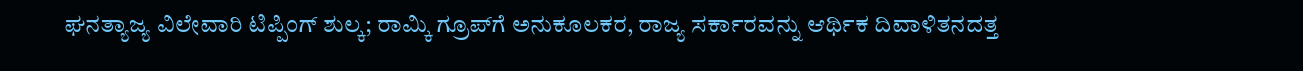ಘನತ್ಯಾಜ್ಯ ವಿಲೇವಾರಿ ಟಿಪ್ಪಿಂಗ್ ಶುಲ್ಕ; ರಾಮ್ಕಿ ಗ್ರೂಪ್‌ಗೆ ಅನುಕೂಲಕರ, ರಾಜ್ಯ ಸರ್ಕಾರವನ್ನು ಆರ್ಥಿಕ ದಿವಾಳಿತನದತ್ತ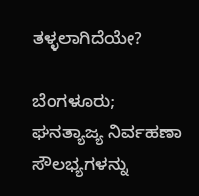ತಳ್ಳಲಾಗಿದೆಯೇ?

ಬೆಂಗಳೂರು; ಘನತ್ಯಾಜ್ಯ ನಿರ್ವಹಣಾ ಸೌಲಭ್ಯಗಳನ್ನು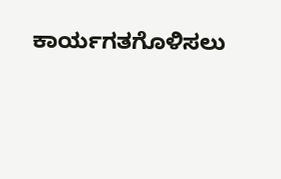ಕಾರ್ಯಗತಗೊಳಿಸಲು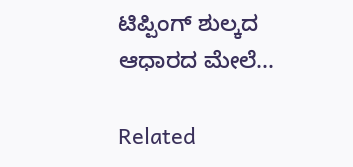ಟಿಪ್ಪಿಂಗ್ ಶುಲ್ಕದ ಆಧಾರದ ಮೇಲೆ...

Related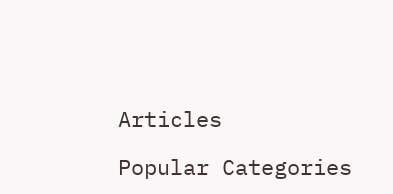Articles

Popular Categories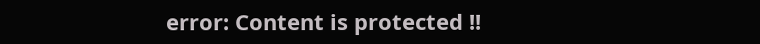error: Content is protected !!